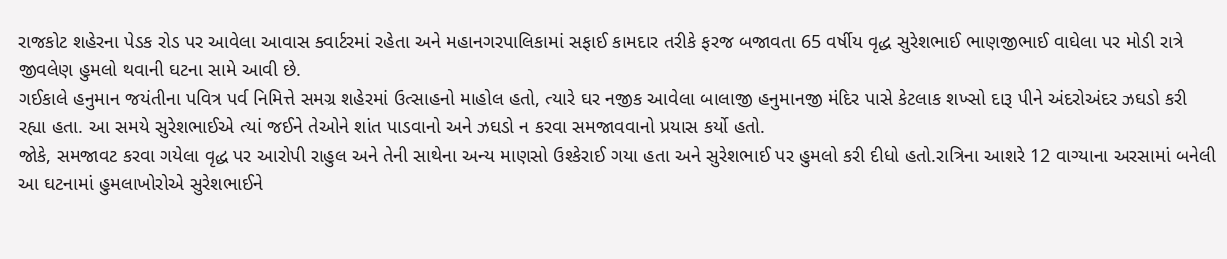રાજકોટ શહેરના પેડક રોડ પર આવેલા આવાસ ક્વાર્ટરમાં રહેતા અને મહાનગરપાલિકામાં સફાઈ કામદાર તરીકે ફરજ બજાવતા 65 વર્ષીય વૃદ્ધ સુરેશભાઈ ભાણજીભાઈ વાઘેલા પર મોડી રાત્રે જીવલેણ હુમલો થવાની ઘટના સામે આવી છે.
ગઈકાલે હનુમાન જયંતીના પવિત્ર પર્વ નિમિત્તે સમગ્ર શહેરમાં ઉત્સાહનો માહોલ હતો, ત્યારે ઘર નજીક આવેલા બાલાજી હનુમાનજી મંદિર પાસે કેટલાક શખ્સો દારૂ પીને અંદરોઅંદર ઝઘડો કરી રહ્યા હતા. આ સમયે સુરેશભાઈએ ત્યાં જઈને તેઓને શાંત પાડવાનો અને ઝઘડો ન કરવા સમજાવવાનો પ્રયાસ કર્યો હતો.
જોકે, સમજાવટ કરવા ગયેલા વૃદ્ધ પર આરોપી રાહુલ અને તેની સાથેના અન્ય માણસો ઉશ્કેરાઈ ગયા હતા અને સુરેશભાઈ પર હુમલો કરી દીધો હતો.રાત્રિના આશરે 12 વાગ્યાના અરસામાં બનેલી આ ઘટનામાં હુમલાખોરોએ સુરેશભાઈને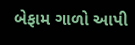બેફામ ગાળો આપી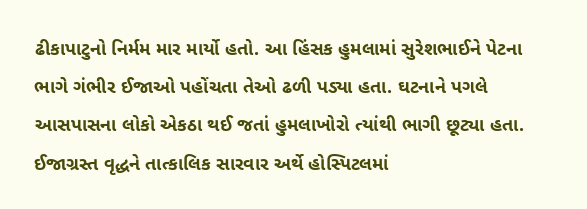ઢીકાપાટુનો નિર્મમ માર માર્યો હતો. આ હિંસક હુમલામાં સુરેશભાઈને પેટના ભાગે ગંભીર ઈજાઓ પહોંચતા તેઓ ઢળી પડ્યા હતા. ઘટનાને પગલે આસપાસના લોકો એકઠા થઈ જતાં હુમલાખોરો ત્યાંથી ભાગી છૂટ્યા હતા.
ઈજાગ્રસ્ત વૃદ્ધને તાત્કાલિક સારવાર અર્થે હોસ્પિટલમાં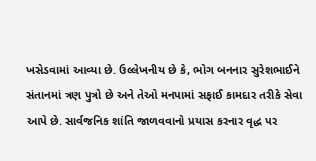ખસેડવામાં આવ્યા છે. ઉલ્લેખનીય છે કે, ભોગ બનનાર સુરેશભાઈને સંતાનમાં ત્રણ પુત્રો છે અને તેઓ મનપામાં સફાઈ કામદાર તરીકે સેવા આપે છે. સાર્વજનિક શાંતિ જાળવવાનો પ્રયાસ કરનાર વૃદ્ધ પર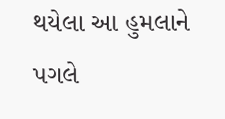થયેલા આ હુમલાને પગલે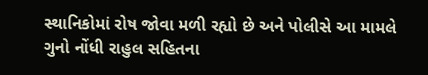સ્થાનિકોમાં રોષ જોવા મળી રહ્યો છે અને પોલીસે આ મામલે ગુનો નોંધી રાહુલ સહિતના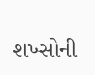શખ્સોની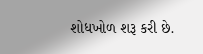શોધખોળ શરૂ કરી છે.